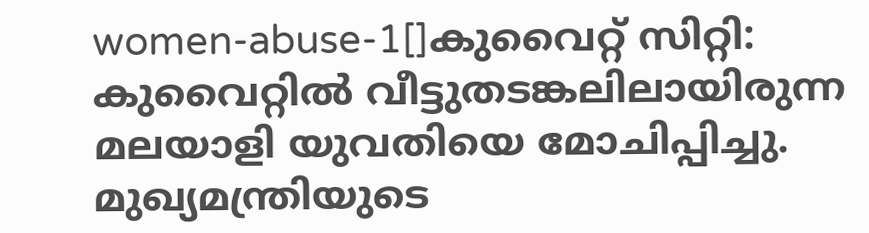women-abuse-1[]കുവൈറ്റ് സിറ്റി: കുവൈറ്റില്‍ വീട്ടുതടങ്കലിലായിരുന്ന മലയാളി യുവതിയെ മോചിപ്പിച്ചു. മുഖ്യമന്ത്രിയുടെ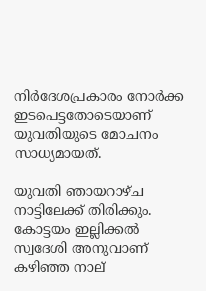നിര്‍ദേശപ്രകാരം നോര്‍ക്ക ഇടപെട്ടതോടെയാണ് യുവതിയുടെ മോചനം സാധ്യമായത്.

യുവതി ഞായറാഴ്ച നാട്ടിലേക്ക് തിരിക്കും. കോട്ടയം ഇല്ലിക്കല്‍ സ്വദേശി അനുവാണ് കഴിഞ്ഞ നാല്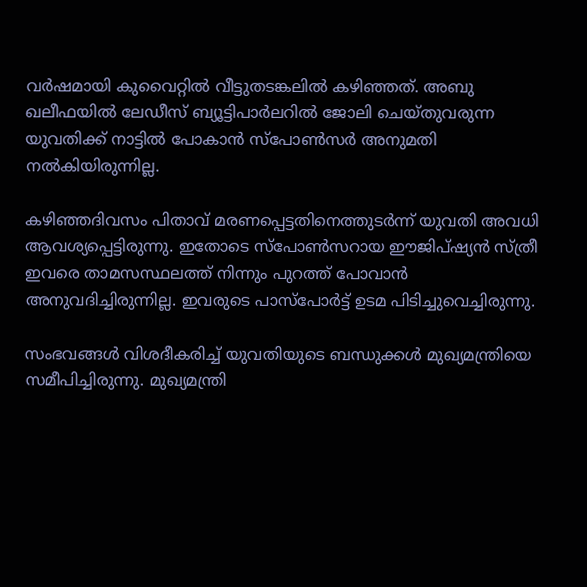വര്‍ഷമായി കുവൈറ്റില്‍ വീട്ടുതടങ്കലില്‍ കഴിഞ്ഞത്. അബു ഖലീഫയില്‍ ലേഡീസ് ബ്യൂട്ടിപാര്‍ലറില്‍ ജോലി ചെയ്തുവരുന്ന യുവതിക്ക് നാട്ടില്‍ പോകാന്‍ സ്‌പോണ്‍സര്‍ അനുമതി നല്‍കിയിരുന്നില്ല.

കഴിഞ്ഞദിവസം പിതാവ് മരണപ്പെട്ടതിനെത്തുടര്‍ന്ന് യുവതി അവധി ആവശ്യപ്പെട്ടിരുന്നു. ഇതോടെ സ്‌പോണ്‍സറായ ഈജിപ്ഷ്യന്‍ സ്ത്രീ ഇവരെ താമസസ്ഥലത്ത് നിന്നും പുറത്ത് പോവാന്‍ അനുവദിച്ചിരുന്നില്ല. ഇവരുടെ പാസ്‌പോര്‍ട്ട് ഉടമ പിടിച്ചുവെച്ചിരുന്നു.

സംഭവങ്ങള്‍ വിശദീകരിച്ച് യുവതിയുടെ ബന്ധുക്കള്‍ മുഖ്യമന്ത്രിയെ സമീപിച്ചിരുന്നു. മുഖ്യമന്ത്രി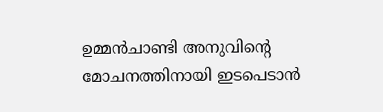ഉമ്മന്‍ചാണ്ടി അനുവിന്റെ മോചനത്തിനായി ഇടപെടാന്‍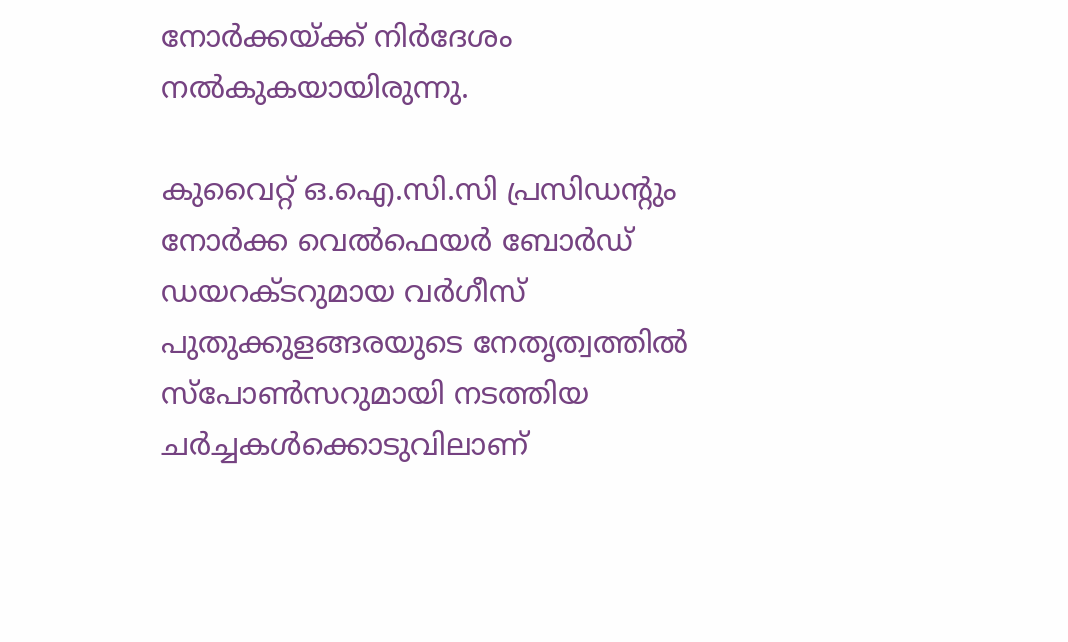നോര്‍ക്കയ്ക്ക് നിര്‍ദേശം നല്‍കുകയായിരുന്നു.

കുവൈറ്റ് ഒ.ഐ.സി.സി പ്രസിഡന്റും നോര്‍ക്ക വെല്‍ഫെയര്‍ ബോര്‍ഡ് ഡയറക്ടറുമായ വര്‍ഗീസ് പുതുക്കുളങ്ങരയുടെ നേതൃത്വത്തില്‍ സ്‌പോണ്‍സറുമായി നടത്തിയ ചര്‍ച്ചകള്‍ക്കൊടുവിലാണ്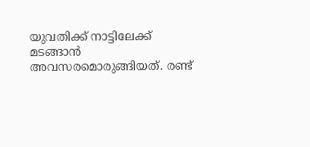യുവതിക്ക് നാട്ടിലേക്ക് മടങ്ങാന്‍ അവസരമൊരുങ്ങിയത്. രണ്ട്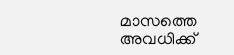മാസത്തെ അവധിക്ക്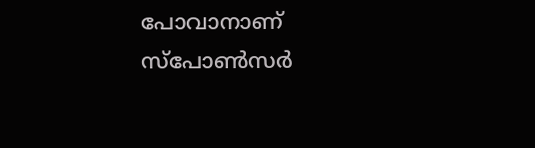പോവാനാണ് സ്‌പോണ്‍സര്‍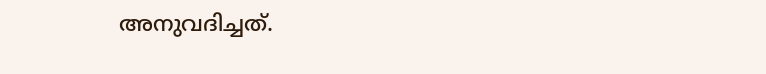അനുവദിച്ചത്.